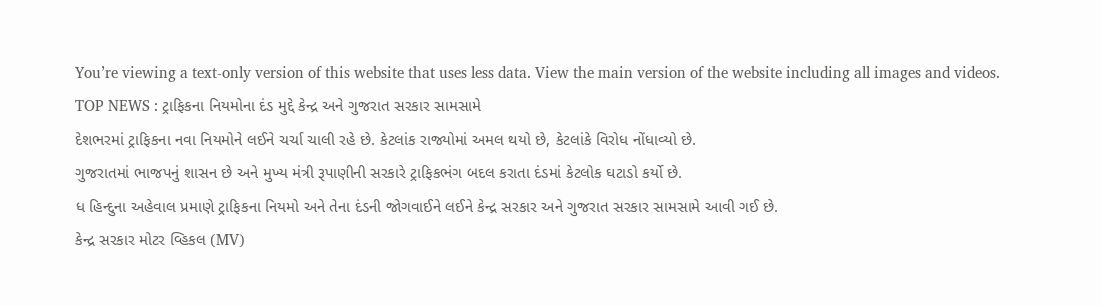You’re viewing a text-only version of this website that uses less data. View the main version of the website including all images and videos.
TOP NEWS : ટ્રાફિકના નિયમોના દંડ મુદ્દે કેન્દ્ર અને ગુજરાત સરકાર સામસામે
દેશભરમાં ટ્રાફિકના નવા નિયમોને લઈને ચર્ચા ચાલી રહે છે. કેટલાંક રાજ્યોમાં અમલ થયો છે, કેટલાંકે વિરોધ નોંધાવ્યો છે.
ગુજરાતમાં ભાજપનું શાસન છે અને મુખ્ય મંત્રી રૂપાણીની સરકારે ટ્રાફિકભંગ બદલ કરાતા દંડમાં કેટલોક ઘટાડો કર્યો છે.
ધ હિન્દુના અહેવાલ પ્રમાણે ટ્રાફિકના નિયમો અને તેના દંડની જોગવાઈને લઈને કેન્દ્ર સરકાર અને ગુજરાત સરકાર સામસામે આવી ગઈ છે.
કેન્દ્ર સરકાર મોટર વ્હિકલ (MV)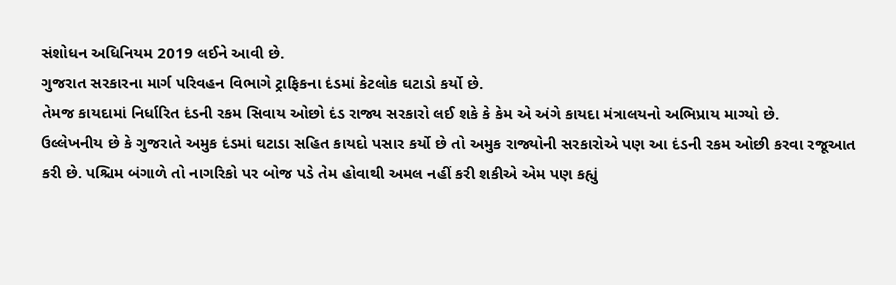સંશોધન અધિનિયમ 2019 લઈને આવી છે.
ગુજરાત સરકારના માર્ગ પરિવહન વિભાગે ટ્રાફિકના દંડમાં કેટલોક ઘટાડો કર્યો છે.
તેમજ કાયદામાં નિર્ધારિત દંડની રકમ સિવાય ઓછો દંડ રાજ્ય સરકારો લઈ શકે કે કેમ એ અંગે કાયદા મંત્રાલયનો અભિપ્રાય માગ્યો છે.
ઉલ્લેખનીય છે કે ગુજરાતે અમુક દંડમાં ઘટાડા સહિત કાયદો પસાર કર્યો છે તો અમુક રાજ્યોની સરકારોએ પણ આ દંડની રકમ ઓછી કરવા રજૂઆત કરી છે. પશ્ચિમ બંગાળે તો નાગરિકો પર બોજ પડે તેમ હોવાથી અમલ નહીં કરી શકીએ એમ પણ કહ્યું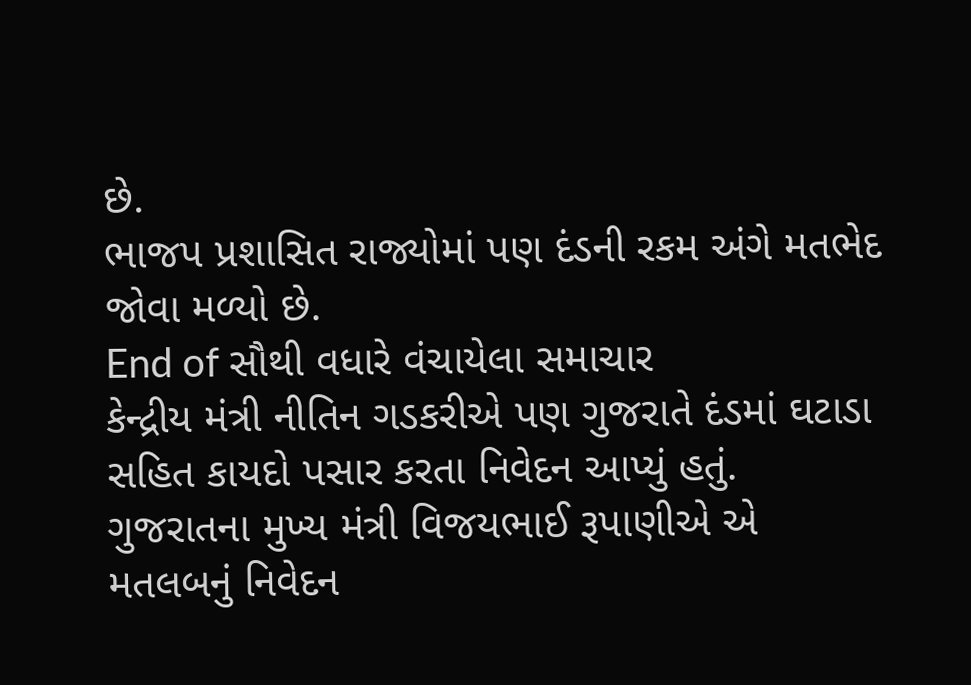છે.
ભાજપ પ્રશાસિત રાજ્યોમાં પણ દંડની રકમ અંગે મતભેદ જોવા મળ્યો છે.
End of સૌથી વધારે વંચાયેલા સમાચાર
કેન્દ્રીય મંત્રી નીતિન ગડકરીએ પણ ગુજરાતે દંડમાં ઘટાડા સહિત કાયદો પસાર કરતા નિવેદન આપ્યું હતું.
ગુજરાતના મુખ્ય મંત્રી વિજયભાઈ રૂપાણીએ એ મતલબનું નિવેદન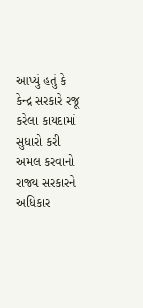આપ્યું હતું કે કેન્દ્ર સરકારે રજૂ કરેલા કાયદામાં સુધારો કરી અમલ કરવાનો રાજ્ય સરકારને અધિકાર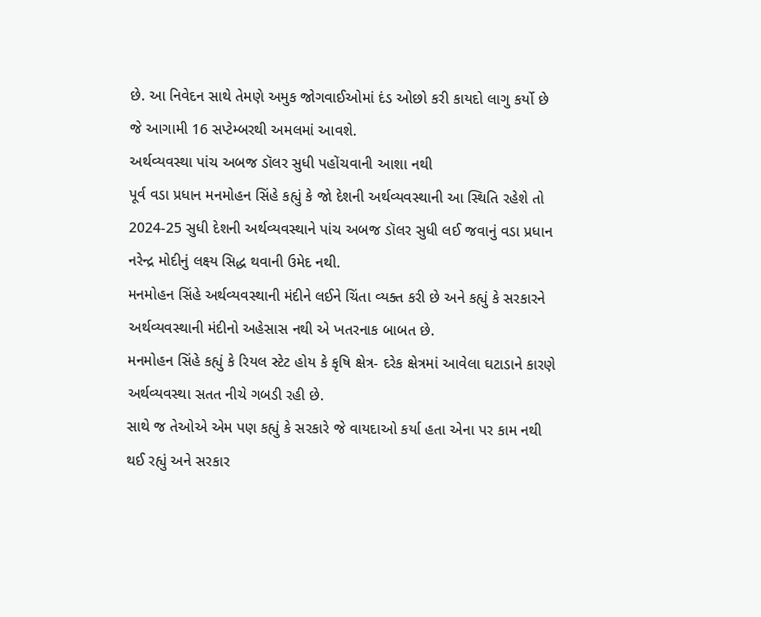છે. આ નિવેદન સાથે તેમણે અમુક જોગવાઈઓમાં દંડ ઓછો કરી કાયદો લાગુ કર્યો છે જે આગામી 16 સપ્ટેમ્બરથી અમલમાં આવશે.
અર્થવ્યવસ્થા પાંચ અબજ ડૉલર સુધી પહોંચવાની આશા નથી
પૂર્વ વડા પ્રધાન મનમોહન સિંહે કહ્યું કે જો દેશની અર્થવ્યવસ્થાની આ સ્થિતિ રહેશે તો 2024-25 સુધી દેશની અર્થવ્યવસ્થાને પાંચ અબજ ડૉલર સુધી લઈ જવાનું વડા પ્રધાન નરેન્દ્ર મોદીનું લક્ષ્ય સિદ્ધ થવાની ઉમેદ નથી.
મનમોહન સિંહે અર્થવ્યવસ્થાની મંદીને લઈને ચિંતા વ્યક્ત કરી છે અને કહ્યું કે સરકારને અર્થવ્યવસ્થાની મંદીનો અહેસાસ નથી એ ખતરનાક બાબત છે.
મનમોહન સિંહે કહ્યું કે રિયલ સ્ટેટ હોય કે કૃષિ ક્ષેત્ર- દરેક ક્ષેત્રમાં આવેલા ઘટાડાને કારણે અર્થવ્યવસ્થા સતત નીચે ગબડી રહી છે.
સાથે જ તેઓએ એમ પણ કહ્યું કે સરકારે જે વાયદાઓ કર્યા હતા એના પર કામ નથી થઈ રહ્યું અને સરકાર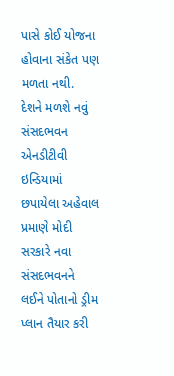પાસે કોઈ યોજના હોવાના સંકેત પણ મળતા નથી.
દેશને મળશે નવું સંસદભવન
એનડીટીવી ઇન્ડિયામાં છપાયેલા અહેવાલ પ્રમાણે મોદી સરકારે નવા સંસદભવનને લઈને પોતાનો ડ્રીમ પ્લાન તૈયાર કરી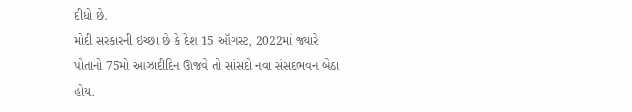દીધો છે.
મોદી સરકારની ઇચ્છા છે કે દેશ 15 ઑગસ્ટ, 2022માં જ્યારે પોતાનો 75મો આઝાદીદિન ઊજવે તો સાંસદો નવા સંસદભવન બેઠા હોય.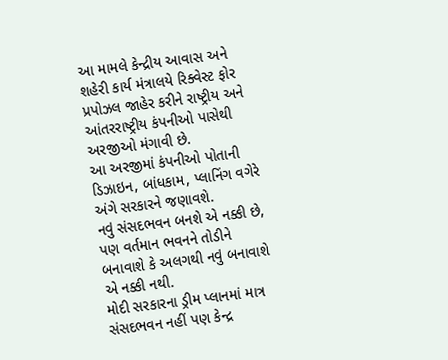આ મામલે કેન્દ્રીય આવાસ અને શહેરી કાર્ય મંત્રાલયે રિક્વેસ્ટ ફોર પ્રપોઝલ જાહેર કરીને રાષ્ટ્રીય અને આંતરરાષ્ટ્રીય કંપનીઓ પાસેથી અરજીઓ મંગાવી છે.
આ અરજીમાં કંપનીઓ પોતાની ડિઝાઇન, બાંધકામ, પ્લાનિંગ વગેરે અંગે સરકારને જણાવશે.
નવું સંસદભવન બનશે એ નક્કી છે, પણ વર્તમાન ભવનને તોડીને બનાવાશે કે અલગથી નવું બનાવાશે એ નક્કી નથી.
મોદી સરકારના ડ્રીમ પ્લાનમાં માત્ર સંસદભવન નહીં પણ કેન્દ્ર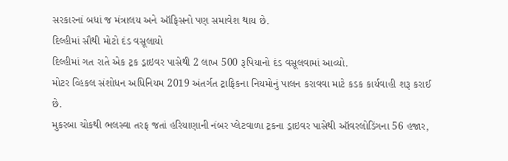સરકારનાં બધાં જ મંત્રાલય અને ઑફિસનો પણ સમાવેશ થાય છે.
દિલ્હીમાં સૌથી મોટો દંડ વસૂલાયો
દિલ્હીમાં ગત રાતે એક ટ્રક ડ્રાઇવર પાસેથી 2 લાખ 500 રૂપિયાનો દંડ વસૂલવામાં આવ્યો.
મોટર વ્હિકલ સંશોધન અધિનિયમ 2019 અંતર્ગત ટ્રાફિકના નિયમોનું પાલન કરાવવા માટે કડક કાર્યવાહી શરૂ કરાઈ છે.
મુકરબા ચોકથી ભલસ્વા તરફ જતાં હરિયાણાની નંબર પ્લેટવાળા ટ્રકના ડ્રાઇવર પાસેથી ઑવરલોડિંગના 56 હજાર,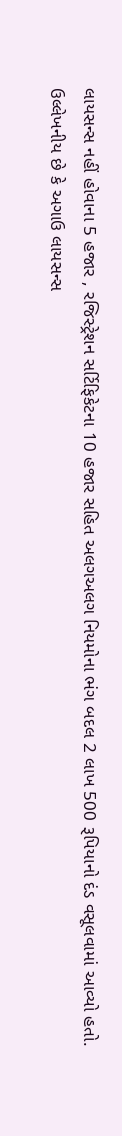લાયસન્સ નહીં હોવાના 5 હજાર , રજિસ્ટ્રેશન સર્ટિફિકેટના 10 હજાર સહિત અલગઅલગ નિયમોના ભંગ બદલ 2 લાખ 500 રૂપિયાનો દંડ વસૂલવામાં આવ્યો હતો.
ઉલ્લેખનીય છે કે અગાઉ લાયસન્સ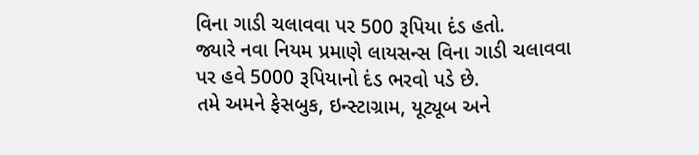વિના ગાડી ચલાવવા પર 500 રૂપિયા દંડ હતો.
જ્યારે નવા નિયમ પ્રમાણે લાયસન્સ વિના ગાડી ચલાવવા પર હવે 5000 રૂપિયાનો દંડ ભરવો પડે છે.
તમે અમને ફેસબુક, ઇન્સ્ટાગ્રામ, યૂટ્યૂબ અને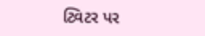ટ્વિટર પર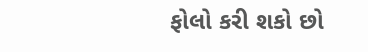ફોલો કરી શકો છો